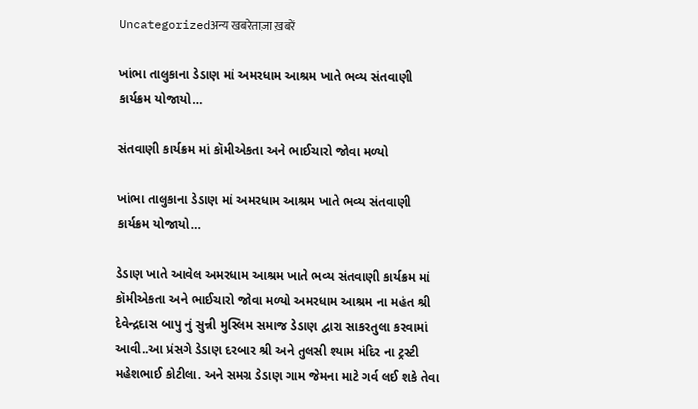Uncategorizedअन्य खबरेताज़ा ख़बरें

ખાંભા તાલુકાના ડેડાણ માં અમરધામ આશ્રમ ખાતે ભવ્ય સંતવાણી કાર્યક્રમ યોજાયો…

સંતવાણી કાર્યક્રમ માં કૉમીએકતા અને ભાઈચારો જોવા મળ્યો

ખાંભા તાલુકાના ડેડાણ માં અમરધામ આશ્રમ ખાતે ભવ્ય સંતવાણી કાર્યક્રમ યોજાયો…

ડેડાણ ખાતે આવેલ અમરધામ આશ્રમ ખાતે ભવ્ય સંતવાણી કાર્યક્રમ માં કૉમીએકતા અને ભાઈચારો જોવા મળ્યો અમરધામ આશ્રમ ના મહંત શ્રી દેવેન્દ્રદાસ બાપુ નું સુન્ની મુસ્લિમ સમાજ ડેડાણ દ્વારા સાકરતુલા કરવામાં આવી..આ પ્રંસગે ડેડાણ દરબાર શ્રી અને તુલસી શ્યામ મંદિર ના ટ્રસ્ટી મહેશભાઈ કોટીલા. અને સમગ્ર ડેડાણ ગામ જેમના માટે ગર્વ લઈ શકે તેવા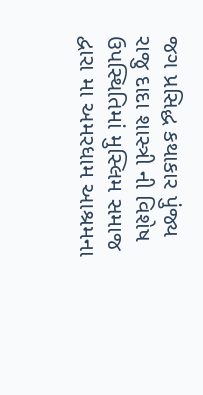જગ પ્રસિદ્ધ કથાકાર પુંજ્ય રાજુ દાદા શાસ્ત્રી ની વિશેષ ઉપસ્થિતિમાં મુસ્લિમ સમાજ દ્વારા મા અમરધામ આશ્રમના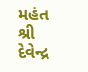મહંત શ્રી દેવેન્દ્ર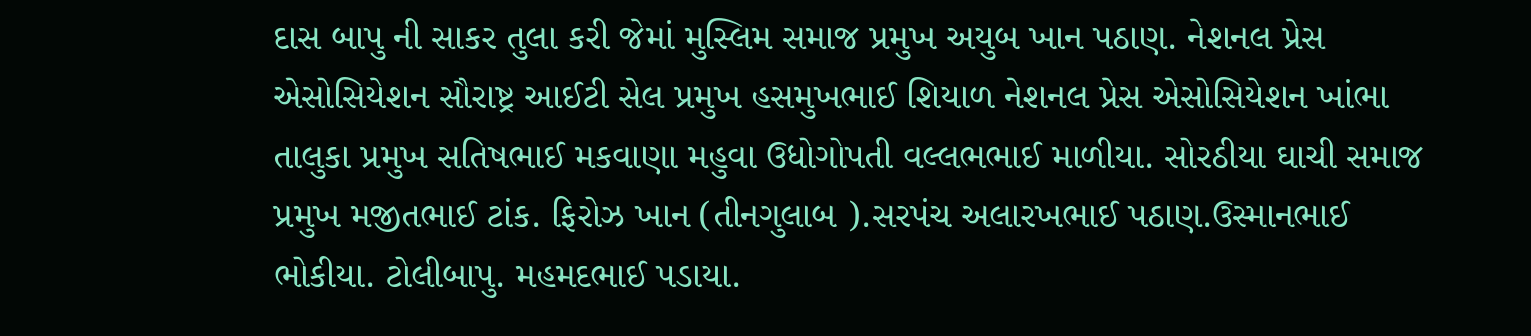દાસ બાપુ ની સાકર તુલા કરી જેમાં મુસ્લિમ સમાજ પ્રમુખ અયુબ ખાન પઠાણ. નેશનલ પ્રેસ એસોસિયેશન સૌરાષ્ટ્ર આઈટી સેલ પ્રમુખ હસમુખભાઈ શિયાળ નેશનલ પ્રેસ એસોસિયેશન ખાંભા તાલુકા પ્રમુખ સતિષભાઈ મકવાણા મહુવા ઉધોગોપતી વલ્લભભાઈ માળીયા. સોરઠીયા ઘાચી સમાજ પ્રમુખ મજીતભાઈ ટાંક. ફિરોઝ ખાન (તીનગુલાબ ).સરપંચ અલારખભાઈ પઠાણ.ઉસ્માનભાઈ ભોકીયા. ટોલીબાપુ. મહમદભાઈ પડાયા.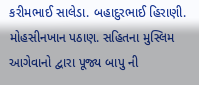કરીમભાઈ સાલેડા. બહાદુરભાઈ હિરાણી. મોહસીનખાન પઠાણ. સહિતના મુસ્લિમ આગેવાનો દ્વારા પૂજ્ય બાપુ ની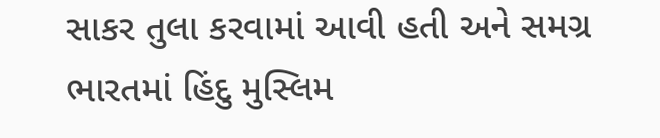સાકર તુલા કરવામાં આવી હતી અને સમગ્ર ભારતમાં હિંદુ મુસ્લિમ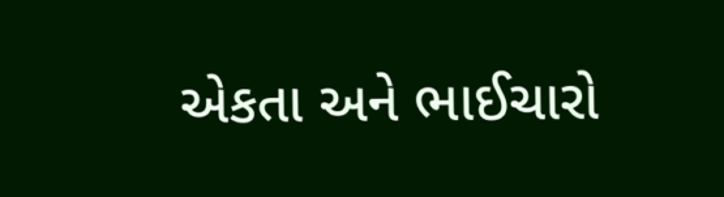એકતા અને ભાઈચારો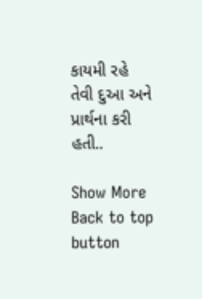કાયમી રહે તેવી દુઆ અને પ્રાર્થના કરી હતી..

Show More
Back to top button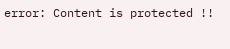error: Content is protected !!